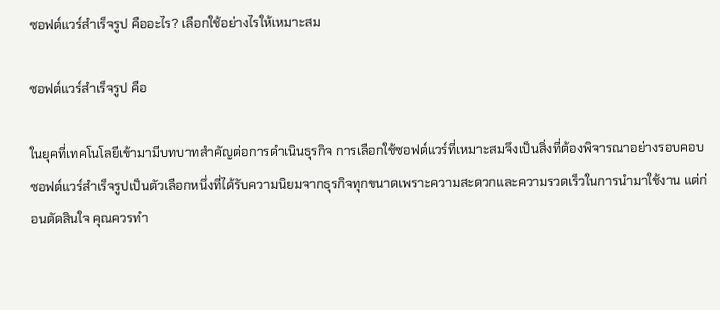ซอฟต์แวร์สำเร็จรูป คืออะไร? เลือกใช้อย่างไรให้เหมาะสม

ซอฟต์แวร์สำเร็จรูป คือ

ในยุคที่เทคโนโลยีเข้ามามีบทบาทสำคัญต่อการดำเนินธุรกิจ การเลือกใช้ซอฟต์แวร์ที่เหมาะสมจึงเป็นสิ่งที่ต้องพิจารณาอย่างรอบคอบ ซอฟต์แวร์สำเร็จรูปเป็นตัวเลือกหนึ่งที่ได้รับความนิยมจากธุรกิจทุกขนาดเพราะความสะดวกและความรวดเร็วในการนำมาใช้งาน แต่ก่อนตัดสินใจ คุณควรทำ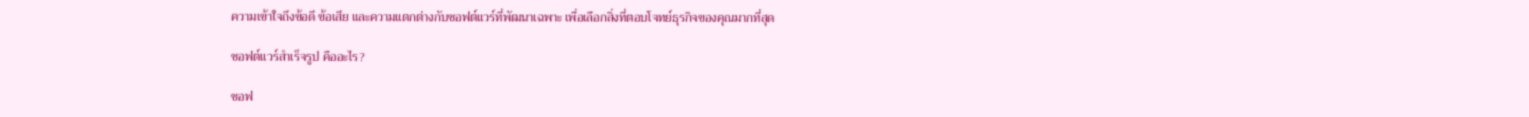ความเข้าใจถึงข้อดี ข้อเสีย และความแตกต่างกับซอฟต์แวร์ที่พัฒนาเฉพาะ เพื่อเลือกสิ่งที่ตอบโจทย์ธุรกิจของคุณมากที่สุด

ซอฟต์แวร์สำเร็จรูป คืออะไร?

ซอฟ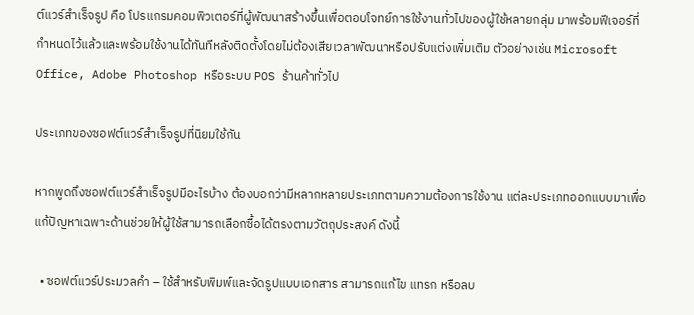ต์แวร์สำเร็จรูป คือ โปรแกรมคอมพิวเตอร์ที่ผู้พัฒนาสร้างขึ้นเพื่อตอบโจทย์การใช้งานทั่วไปของผู้ใช้หลายกลุ่ม มาพร้อมฟีเจอร์ที่กำหนดไว้แล้วและพร้อมใช้งานได้ทันทีหลังติดตั้งโดยไม่ต้องเสียเวลาพัฒนาหรือปรับแต่งเพิ่มเติม ตัวอย่างเช่น Microsoft Office, Adobe Photoshop หรือระบบ POS ร้านค้าทั่วไป

ประเภทของซอฟต์แวร์สำเร็จรูปที่นิยมใช้กัน

หากพูดถึงซอฟต์แวร์สำเร็จรูปมีอะไรบ้าง ต้องบอกว่ามีหลากหลายประเภทตามความต้องการใช้งาน แต่ละประเภทออกแบบมาเพื่อแก้ปัญหาเฉพาะด้านช่วยให้ผู้ใช้สามารถเลือกซื้อได้ตรงตามวัตถุประสงค์ ดังนี้

  • ซอฟต์แวร์ประมวลคำ – ใช้สำหรับพิมพ์และจัดรูปแบบเอกสาร สามารถแก้ไข แทรก หรือลบ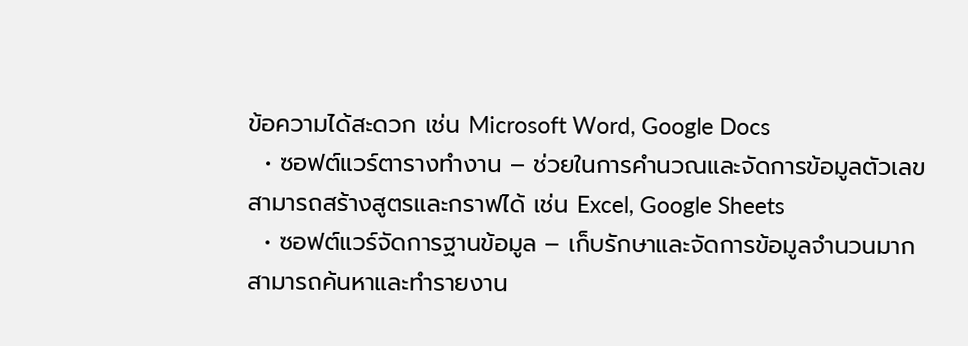ข้อความได้สะดวก เช่น Microsoft Word, Google Docs
  • ซอฟต์แวร์ตารางทำงาน – ช่วยในการคำนวณและจัดการข้อมูลตัวเลข สามารถสร้างสูตรและกราฟได้ เช่น Excel, Google Sheets
  • ซอฟต์แวร์จัดการฐานข้อมูล – เก็บรักษาและจัดการข้อมูลจำนวนมาก สามารถค้นหาและทำรายงาน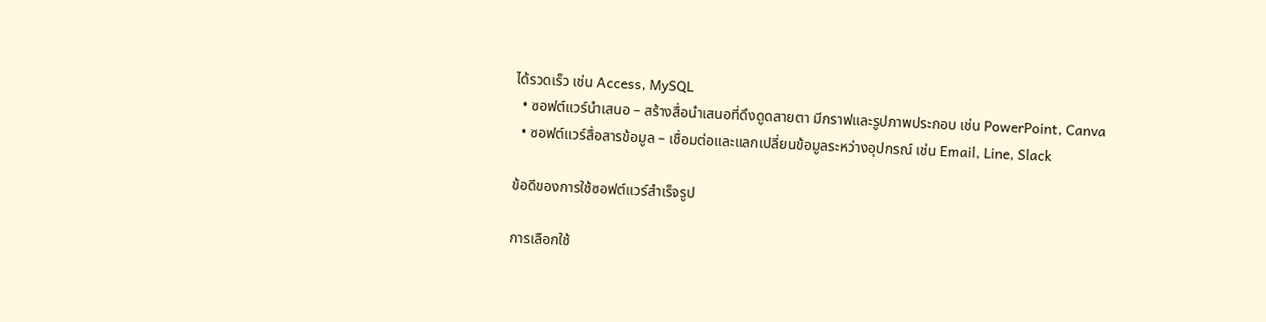ได้รวดเร็ว เช่น Access, MySQL
  • ซอฟต์แวร์นำเสนอ – สร้างสื่อนำเสนอที่ดึงดูดสายตา มีกราฟและรูปภาพประกอบ เช่น PowerPoint, Canva
  • ซอฟต์แวร์สื่อสารข้อมูล – เชื่อมต่อและแลกเปลี่ยนข้อมูลระหว่างอุปกรณ์ เช่น Email, Line, Slack

ข้อดีของการใช้ซอฟต์แวร์สำเร็จรูป

การเลือกใช้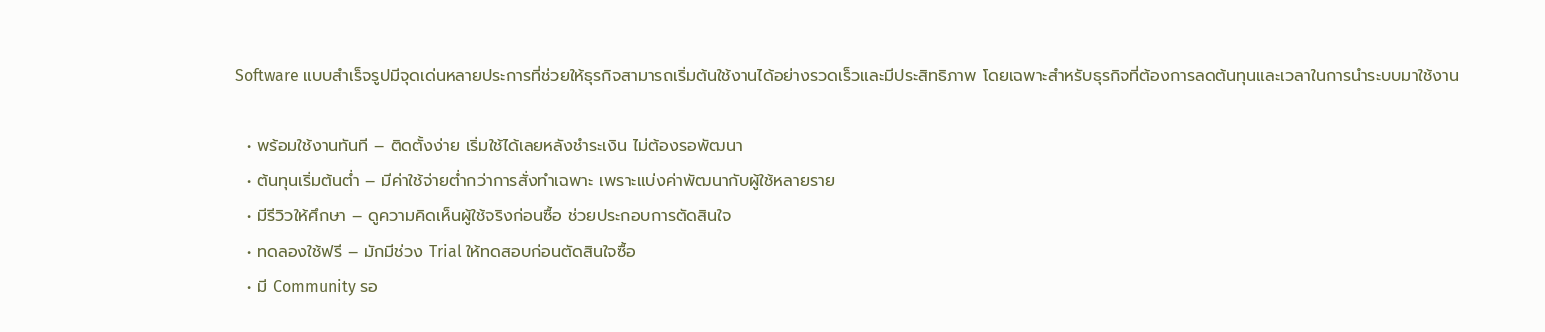Software แบบสำเร็จรูปมีจุดเด่นหลายประการที่ช่วยให้ธุรกิจสามารถเริ่มต้นใช้งานได้อย่างรวดเร็วและมีประสิทธิภาพ โดยเฉพาะสำหรับธุรกิจที่ต้องการลดต้นทุนและเวลาในการนำระบบมาใช้งาน

  • พร้อมใช้งานทันที – ติดตั้งง่าย เริ่มใช้ได้เลยหลังชำระเงิน ไม่ต้องรอพัฒนา
  • ต้นทุนเริ่มต้นต่ำ – มีค่าใช้จ่ายต่ำกว่าการสั่งทำเฉพาะ เพราะแบ่งค่าพัฒนากับผู้ใช้หลายราย
  • มีรีวิวให้ศึกษา – ดูความคิดเห็นผู้ใช้จริงก่อนซื้อ ช่วยประกอบการตัดสินใจ
  • ทดลองใช้ฟรี – มักมีช่วง Trial ให้ทดสอบก่อนตัดสินใจซื้อ
  • มี Community รอ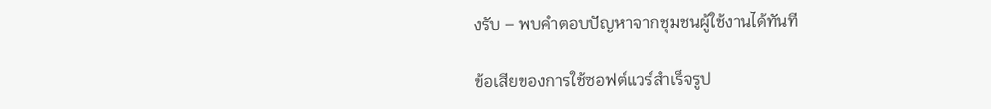งรับ – พบคำตอบปัญหาจากชุมชนผู้ใช้งานได้ทันที

ข้อเสียของการใช้ซอฟต์แวร์สำเร็จรูป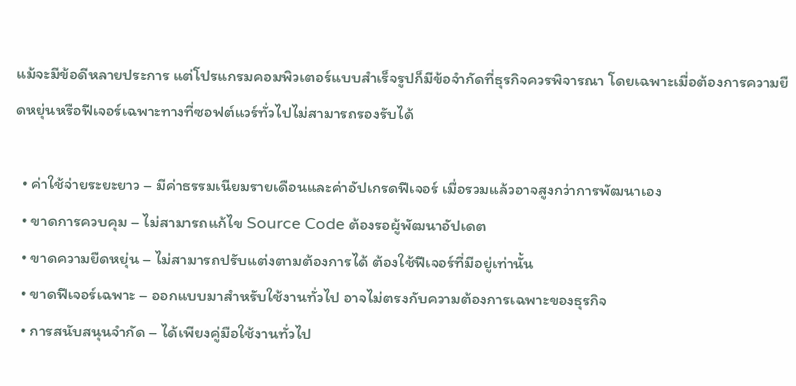แม้จะมีข้อดีหลายประการ แต่โปรแกรมคอมพิวเตอร์แบบสำเร็จรูปก็มีข้อจำกัดที่ธุรกิจควรพิจารณา โดยเฉพาะเมื่อต้องการความยืดหยุ่นหรือฟีเจอร์เฉพาะทางที่ซอฟต์แวร์ทั่วไปไม่สามารถรองรับได้

  • ค่าใช้จ่ายระยะยาว – มีค่าธรรมเนียมรายเดือนและค่าอัปเกรดฟีเจอร์ เมื่อรวมแล้วอาจสูงกว่าการพัฒนาเอง
  • ขาดการควบคุม – ไม่สามารถแก้ไข Source Code ต้องรอผู้พัฒนาอัปเดต
  • ขาดความยืดหยุ่น – ไม่สามารถปรับแต่งตามต้องการได้ ต้องใช้ฟีเจอร์ที่มีอยู่เท่านั้น
  • ขาดฟีเจอร์เฉพาะ – ออกแบบมาสำหรับใช้งานทั่วไป อาจไม่ตรงกับความต้องการเฉพาะของธุรกิจ
  • การสนับสนุนจำกัด – ได้เพียงคู่มือใช้งานทั่วไป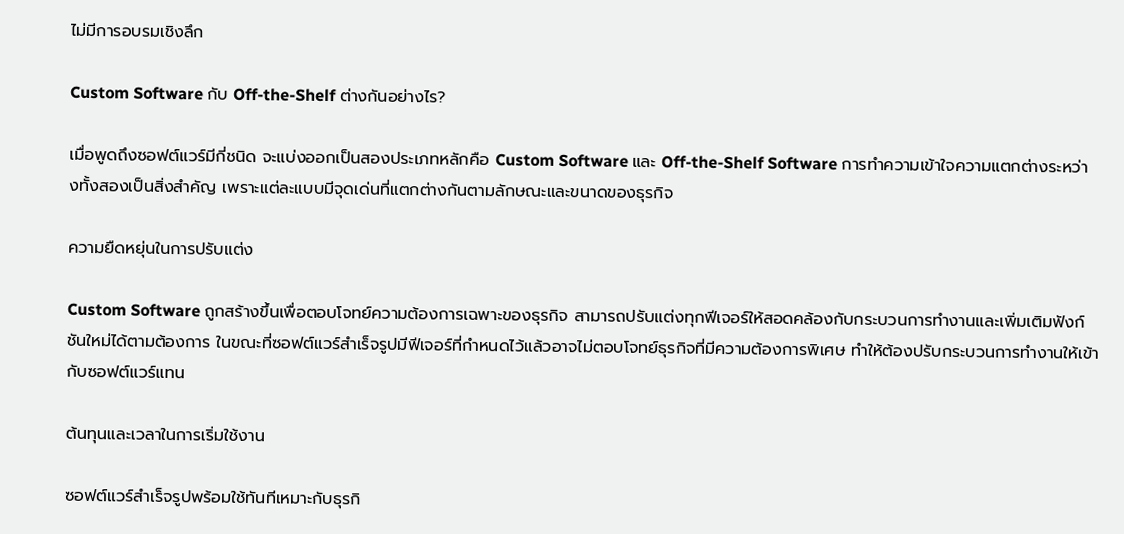ไม่มีการอบรมเชิงลึก

Custom Software กับ Off-the-Shelf ต่างกันอย่างไร?

เมื่อพูดถึงซอฟต์แวร์มีกี่ชนิด จะแบ่งออกเป็นสองประเภทหลักคือ Custom Software และ Off-the-Shelf Software การทำความเข้าใจความแตกต่างระหว่างทั้งสองเป็นสิ่งสำคัญ เพราะแต่ละแบบมีจุดเด่นที่แตกต่างกันตามลักษณะและขนาดของธุรกิจ

ความยืดหยุ่นในการปรับแต่ง

Custom Software ถูกสร้างขึ้นเพื่อตอบโจทย์ความต้องการเฉพาะของธุรกิจ สามารถปรับแต่งทุกฟีเจอร์ให้สอดคล้องกับกระบวนการทำงานและเพิ่มเติมฟังก์ชันใหม่ได้ตามต้องการ ในขณะที่ซอฟต์แวร์สำเร็จรูปมีฟีเจอร์ที่กำหนดไว้แล้วอาจไม่ตอบโจทย์ธุรกิจที่มีความต้องการพิเศษ ทำให้ต้องปรับกระบวนการทำงานให้เข้ากับซอฟต์แวร์แทน

ต้นทุนและเวลาในการเริ่มใช้งาน

ซอฟต์แวร์สำเร็จรูปพร้อมใช้ทันทีเหมาะกับธุรกิ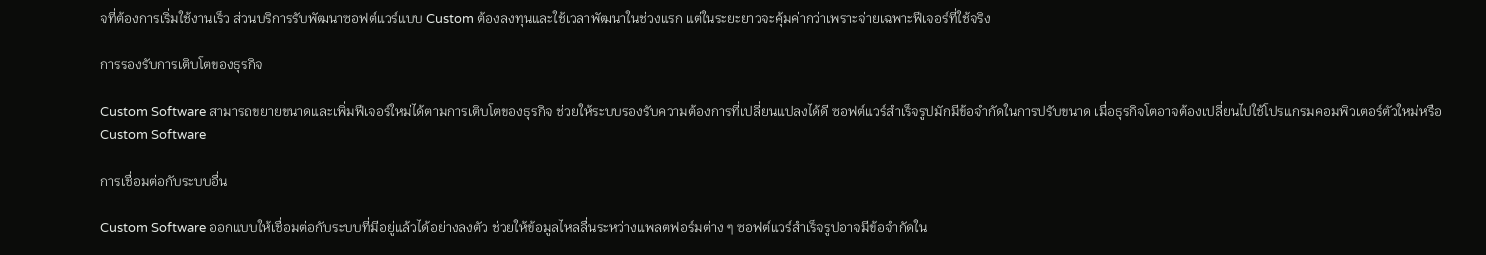จที่ต้องการเริ่มใช้งานเร็ว ส่วนบริการรับพัฒนาซอฟต์แวร์แบบ Custom ต้องลงทุนและใช้เวลาพัฒนาในช่วงแรก แต่ในระยะยาวจะคุ้มค่ากว่าเพราะจ่ายเฉพาะฟีเจอร์ที่ใช้จริง

การรองรับการเติบโตของธุรกิจ

Custom Software สามารถขยายขนาดและเพิ่มฟีเจอร์ใหม่ได้ตามการเติบโตของธุรกิจ ช่วยให้ระบบรองรับความต้องการที่เปลี่ยนแปลงได้ดี ซอฟต์แวร์สำเร็จรูปมักมีข้อจำกัดในการปรับขนาด เมื่อธุรกิจโตอาจต้องเปลี่ยนไปใช้โปรแกรมคอมพิวเตอร์ตัวใหม่หรือ Custom Software

การเชื่อมต่อกับระบบอื่น

Custom Software ออกแบบให้เชื่อมต่อกับระบบที่มีอยู่แล้วได้อย่างลงตัว ช่วยให้ข้อมูลไหลลื่นระหว่างแพลตฟอร์มต่าง ๆ ซอฟต์แวร์สำเร็จรูปอาจมีข้อจำกัดใน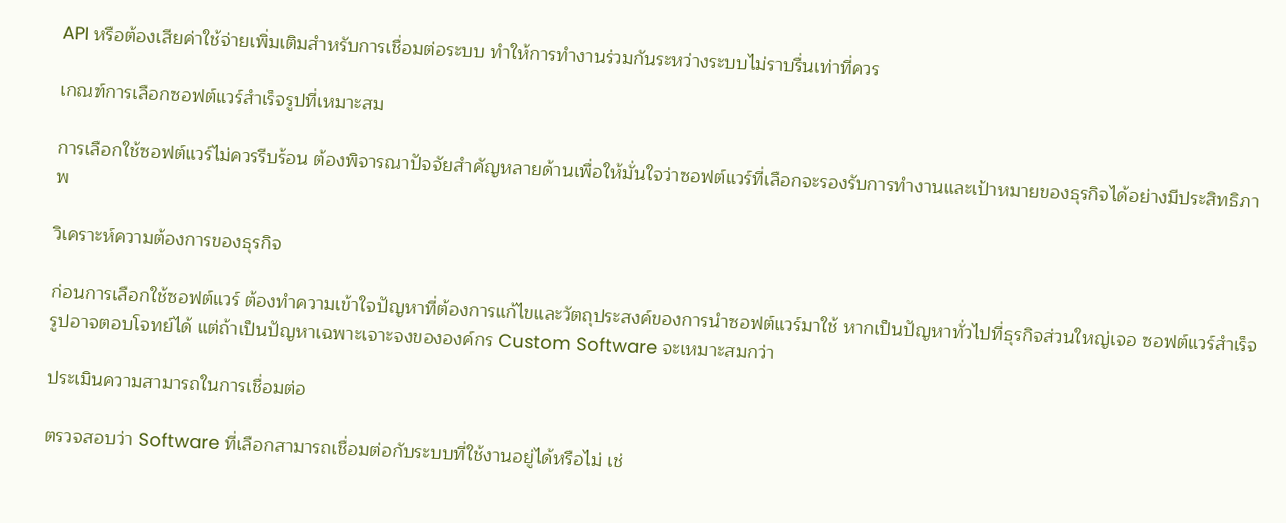API หรือต้องเสียค่าใช้จ่ายเพิ่มเติมสำหรับการเชื่อมต่อระบบ ทำให้การทำงานร่วมกันระหว่างระบบไม่ราบรื่นเท่าที่ควร

เกณฑ์การเลือกซอฟต์แวร์สำเร็จรูปที่เหมาะสม

การเลือกใช้ซอฟต์แวร์ไม่ควรรีบร้อน ต้องพิจารณาปัจจัยสำคัญหลายด้านเพื่อให้มั่นใจว่าซอฟต์แวร์ที่เลือกจะรองรับการทำงานและเป้าหมายของธุรกิจได้อย่างมีประสิทธิภาพ

วิเคราะห์ความต้องการของธุรกิจ

ก่อนการเลือกใช้ซอฟต์แวร์ ต้องทำความเข้าใจปัญหาที่ต้องการแก้ไขและวัตถุประสงค์ของการนำซอฟต์แวร์มาใช้ หากเป็นปัญหาทั่วไปที่ธุรกิจส่วนใหญ่เจอ ซอฟต์แวร์สำเร็จรูปอาจตอบโจทย์ได้ แต่ถ้าเป็นปัญหาเฉพาะเจาะจงขององค์กร Custom Software จะเหมาะสมกว่า

ประเมินความสามารถในการเชื่อมต่อ

ตรวจสอบว่า Software ที่เลือกสามารถเชื่อมต่อกับระบบที่ใช้งานอยู่ได้หรือไม่ เช่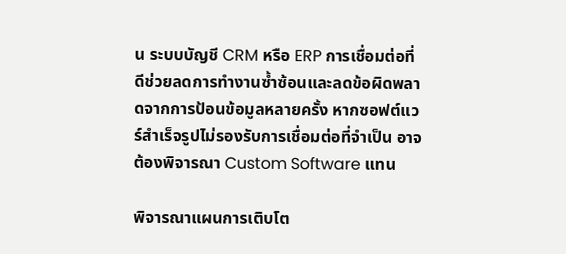น ระบบบัญชี CRM หรือ ERP การเชื่อมต่อที่ดีช่วยลดการทำงานซ้ำซ้อนและลดข้อผิดพลาดจากการป้อนข้อมูลหลายครั้ง หากซอฟต์แวร์สำเร็จรูปไม่รองรับการเชื่อมต่อที่จำเป็น อาจต้องพิจารณา Custom Software แทน

พิจารณาแผนการเติบโต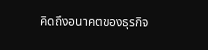คิดถึงอนาคตของธุรกิจ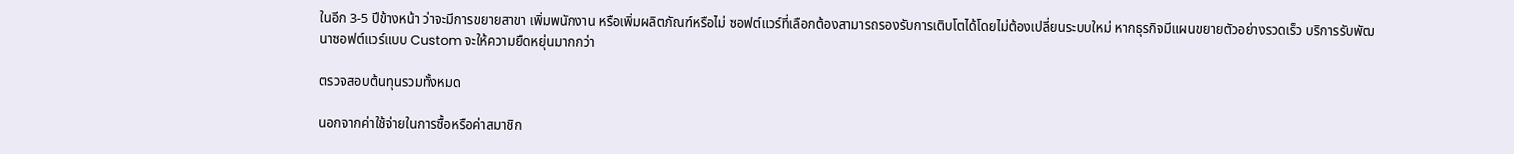ในอีก 3-5 ปีข้างหน้า ว่าจะมีการขยายสาขา เพิ่มพนักงาน หรือเพิ่มผลิตภัณฑ์หรือไม่ ซอฟต์แวร์ที่เลือกต้องสามารถรองรับการเติบโตได้โดยไม่ต้องเปลี่ยนระบบใหม่ หากธุรกิจมีแผนขยายตัวอย่างรวดเร็ว บริการรับพัฒนาซอฟต์แวร์แบบ Custom จะให้ความยืดหยุ่นมากกว่า

ตรวจสอบต้นทุนรวมทั้งหมด

นอกจากค่าใช้จ่ายในการซื้อหรือค่าสมาชิก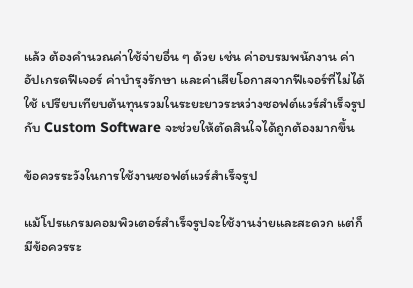แล้ว ต้องคำนวณค่าใช้จ่ายอื่น ๆ ด้วย เช่น ค่าอบรมพนักงาน ค่าอัปเกรดฟีเจอร์ ค่าบำรุงรักษา และค่าเสียโอกาสจากฟีเจอร์ที่ไม่ได้ใช้ เปรียบเทียบต้นทุนรวมในระยะยาวระหว่างซอฟต์แวร์สำเร็จรูปกับ Custom Software จะช่วยให้ตัดสินใจได้ถูกต้องมากขึ้น

ข้อควรระวังในการใช้งานซอฟต์แวร์สำเร็จรูป

แม้โปรแกรมคอมพิวเตอร์สำเร็จรูปจะใช้งานง่ายและสะดวก แต่ก็มีข้อควรระ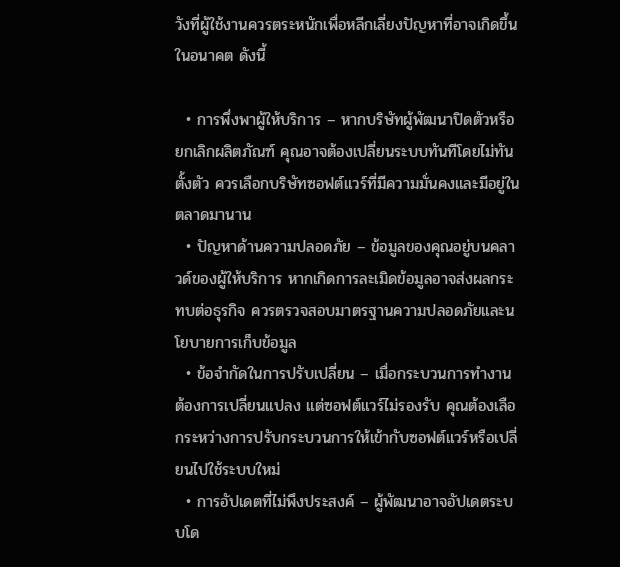วังที่ผู้ใช้งานควรตระหนักเพื่อหลีกเลี่ยงปัญหาที่อาจเกิดขึ้นในอนาคต ดังนี้

  • การพึ่งพาผู้ให้บริการ – หากบริษัทผู้พัฒนาปิดตัวหรือยกเลิกผลิตภัณฑ์ คุณอาจต้องเปลี่ยนระบบทันทีโดยไม่ทันตั้งตัว ควรเลือกบริษัทซอฟต์แวร์ที่มีความมั่นคงและมีอยู่ในตลาดมานาน
  • ปัญหาด้านความปลอดภัย – ข้อมูลของคุณอยู่บนคลาวด์ของผู้ให้บริการ หากเกิดการละเมิดข้อมูลอาจส่งผลกระทบต่อธุรกิจ ควรตรวจสอบมาตรฐานความปลอดภัยและนโยบายการเก็บข้อมูล
  • ข้อจำกัดในการปรับเปลี่ยน – เมื่อกระบวนการทำงานต้องการเปลี่ยนแปลง แต่ซอฟต์แวร์ไม่รองรับ คุณต้องเลือกระหว่างการปรับกระบวนการให้เข้ากับซอฟต์แวร์หรือเปลี่ยนไปใช้ระบบใหม่
  • การอัปเดตที่ไม่พึงประสงค์ – ผู้พัฒนาอาจอัปเดตระบบโด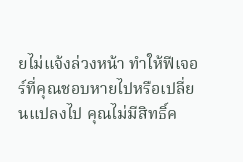ยไม่แจ้งล่วงหน้า ทำให้ฟีเจอร์ที่คุณชอบหายไปหรือเปลี่ยนแปลงไป คุณไม่มีสิทธิ์ค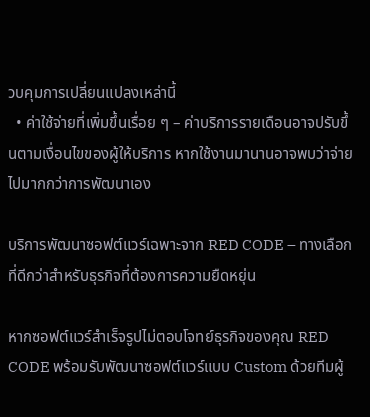วบคุมการเปลี่ยนแปลงเหล่านี้
  • ค่าใช้จ่ายที่เพิ่มขึ้นเรื่อย ๆ – ค่าบริการรายเดือนอาจปรับขึ้นตามเงื่อนไขของผู้ให้บริการ หากใช้งานมานานอาจพบว่าจ่ายไปมากกว่าการพัฒนาเอง

บริการพัฒนาซอฟต์แวร์เฉพาะจาก RED CODE – ทางเลือกที่ดีกว่าสำหรับธุรกิจที่ต้องการความยืดหยุ่น

หากซอฟต์แวร์สำเร็จรูปไม่ตอบโจทย์ธุรกิจของคุณ RED CODE พร้อมรับพัฒนาซอฟต์แวร์แบบ Custom ด้วยทีมผู้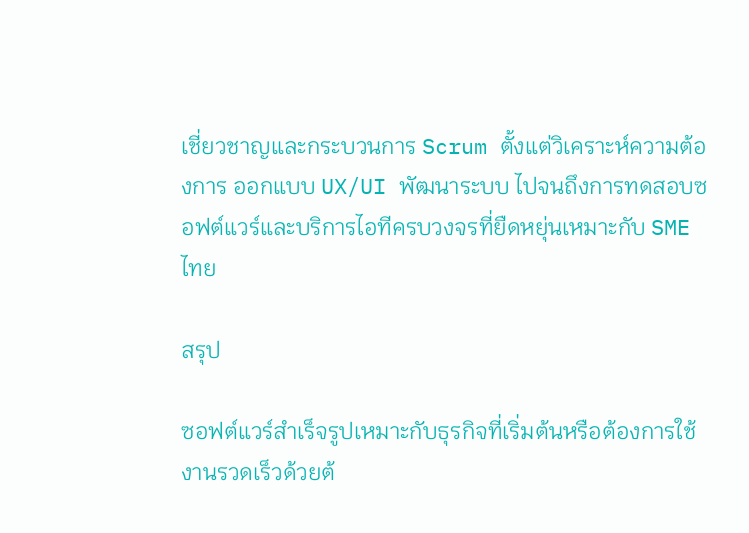เชี่ยวชาญและกระบวนการ Scrum ตั้งแต่วิเคราะห์ความต้องการ ออกแบบ UX/UI พัฒนาระบบ ไปจนถึงการทดสอบซอฟต์แวร์และบริการไอทีครบวงจรที่ยืดหยุ่นเหมาะกับ SME ไทย

สรุป

ซอฟต์แวร์สำเร็จรูปเหมาะกับธุรกิจที่เริ่มต้นหรือต้องการใช้งานรวดเร็วด้วยต้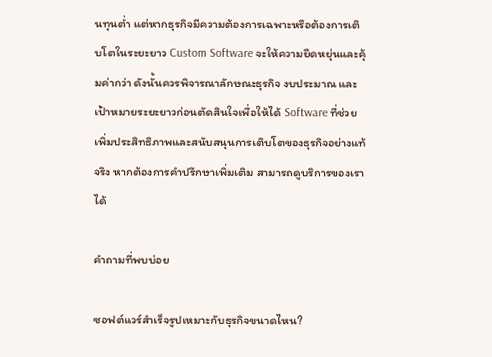นทุนต่ำ แต่หากธุรกิจมีความต้องการเฉพาะหรือต้องการเติบโตในระยะยาว Custom Software จะให้ความยืดหยุ่นและคุ้มค่ากว่า ดังนั้นควรพิจารณาลักษณะธุรกิจ งบประมาณ และเป้าหมายระยะยาวก่อนตัดสินใจเพื่อให้ได้ Software ที่ช่วยเพิ่มประสิทธิภาพและสนับสนุนการเติบโตของธุรกิจอย่างแท้จริง หากต้องการคำปรึกษาเพิ่มเติม สามารถดูบริการของเราได้

คำถามที่พบบ่อย

ซอฟต์แวร์สำเร็จรูปเหมาะกับธุรกิจขนาดไหน?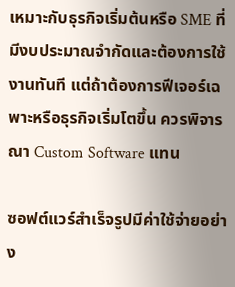เหมาะกับธุรกิจเริ่มต้นหรือ SME ที่มีงบประมาณจำกัดและต้องการใช้งานทันที แต่ถ้าต้องการฟีเจอร์เฉพาะหรือธุรกิจเริ่มโตขึ้น ควรพิจารณา Custom Software แทน

ซอฟต์แวร์สำเร็จรูปมีค่าใช้จ่ายอย่าง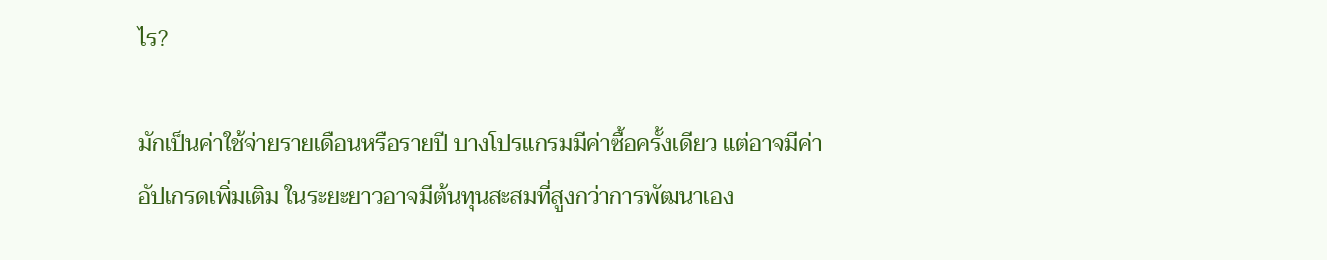ไร?

มักเป็นค่าใช้จ่ายรายเดือนหรือรายปี บางโปรแกรมมีค่าซื้อครั้งเดียว แต่อาจมีค่าอัปเกรดเพิ่มเติม ในระยะยาวอาจมีต้นทุนสะสมที่สูงกว่าการพัฒนาเอง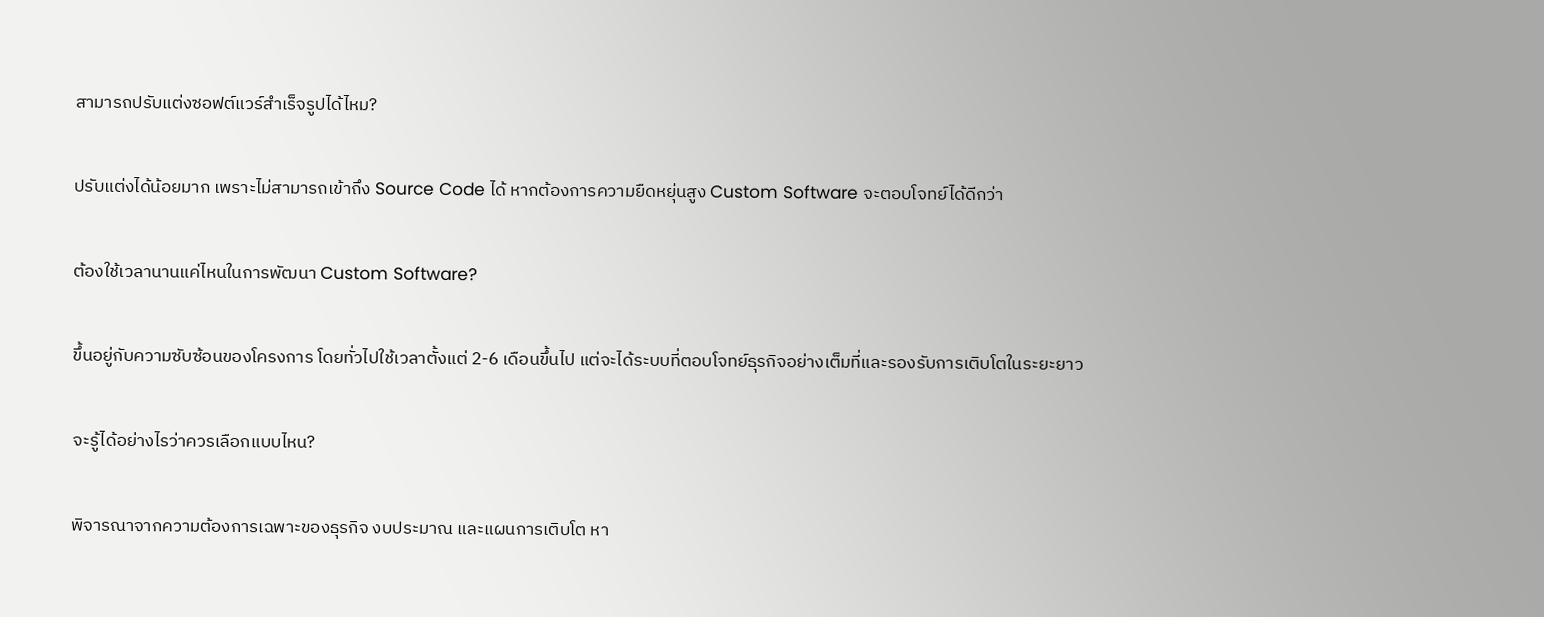สามารถปรับแต่งซอฟต์แวร์สำเร็จรูปได้ไหม?

ปรับแต่งได้น้อยมาก เพราะไม่สามารถเข้าถึง Source Code ได้ หากต้องการความยืดหยุ่นสูง Custom Software จะตอบโจทย์ได้ดีกว่า

ต้องใช้เวลานานแค่ไหนในการพัฒนา Custom Software?

ขึ้นอยู่กับความซับซ้อนของโครงการ โดยทั่วไปใช้เวลาตั้งแต่ 2-6 เดือนขึ้นไป แต่จะได้ระบบที่ตอบโจทย์ธุรกิจอย่างเต็มที่และรองรับการเติบโตในระยะยาว

จะรู้ได้อย่างไรว่าควรเลือกแบบไหน?

พิจารณาจากความต้องการเฉพาะของธุรกิจ งบประมาณ และแผนการเติบโต หา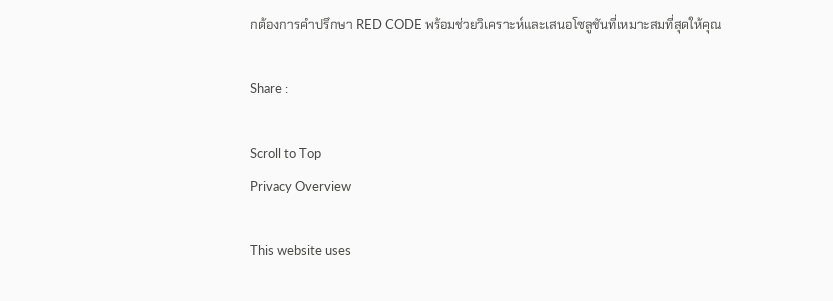กต้องการคำปรึกษา RED CODE พร้อมช่วยวิเคราะห์และเสนอโซลูชันที่เหมาะสมที่สุดให้คุณ

Share :

Scroll to Top
Privacy Overview

This website uses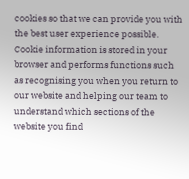cookies so that we can provide you with the best user experience possible. Cookie information is stored in your browser and performs functions such as recognising you when you return to our website and helping our team to understand which sections of the website you find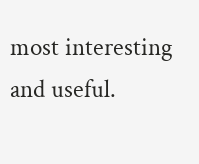most interesting and useful.